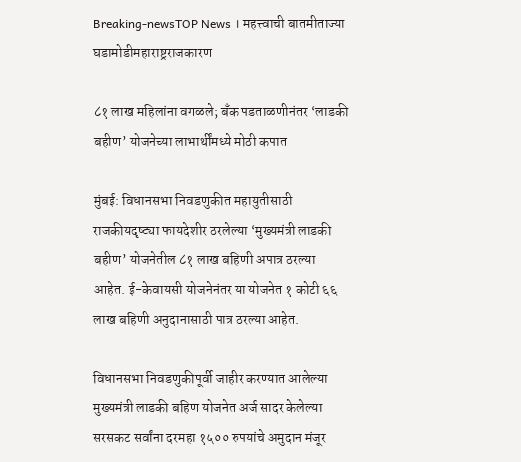Breaking-newsTOP News । महत्त्वाची बातमीताज्या घडामोडीमहाराष्ट्रराजकारण

८१ लाख महिलांना वगळले; बँक पडताळणीनंतर ‘लाडकी बहीण’ योजनेच्या लाभार्थींमध्ये मोठी कपात

मुंबई: विधानसभा निवडणुकीत महायुतीसाठी राजकीयदृष्ट्या फायदेशीर ठरलेल्या ‘मुख्यमंत्री लाडकी बहीण’ योजनेतील ८१ लाख बहिणी अपात्र ठरल्या आहेत. ई-केवायसी योजनेनंतर या योजनेत १ कोटी ६६ लाख बहिणी अनुदानासाठी पात्र ठरल्या आहेत.

विधानसभा निवडणुकीपूर्वी जाहीर करण्यात आलेल्या मुख्यमंत्री लाडकी बहिण योजनेत अर्ज सादर केलेल्या सरसकट सर्वांना दरमहा १५०० रुपयांचे अमुदान मंजूर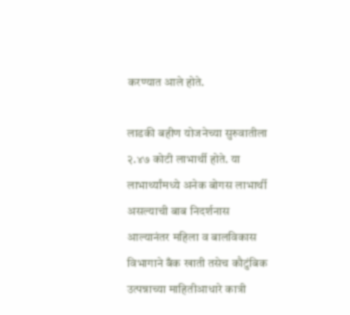करण्यात आले होते.

लाडकी बहीण योजनेच्या सुरुवातीला २.४७ कोटी लाभार्थी होते. या लाभार्थ्यांमध्ये अनेक बोगस लाभार्थी असल्याची बाब निदर्शनास आल्यानंतर महिला व बालविकास विभागाने बँक खाती तसेच कौटुंबिक उत्पन्नाच्या माहितीआधारे कात्री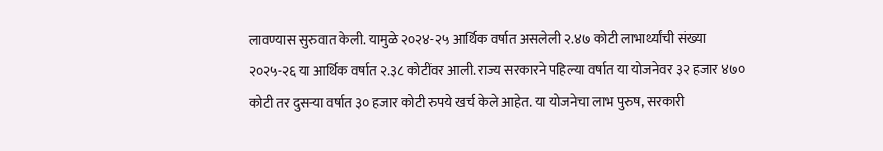लावण्यास सुरुवात केली. यामुळे २०२४-२५ आर्थिक वर्षात असलेली २.४७ कोटी लाभार्थ्यांची संख्या २०२५-२६ या आर्थिक वर्षात २.३८ कोटींवर आली. राज्य सरकारने पहिल्या वर्षात या योजनेवर ३२ हजार ४७० कोटी तर दुसऱ्या वर्षात ३० हजार कोटी रुपये खर्च केले आहेत. या योजनेचा लाभ पुरुष, सरकारी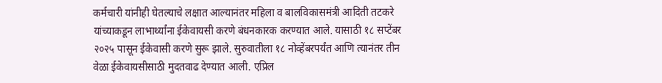कर्मचारी यांनीही घेतल्याचे लक्षात आल्यानंतर महिला व बालविकासमंत्री आदिती तटकरे यांच्याकडून लाभार्थ्यांना ईकेवायसी करणे बंधनकारक करण्यात आले. यासाठी १८ सप्टेंबर २०२५ पासून ईकेवासी करणे सुरू झाले. सुरुवातीला १८ नोव्हेंबरपर्यंत आणि त्यानंतर तीन वेळा ईकेवायसीसाठी मुदतवाढ देण्यात आली. एप्रिल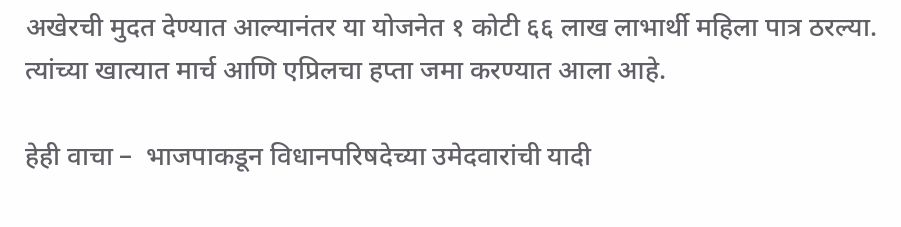अखेरची मुदत देण्यात आल्यानंतर या योजनेत १ कोटी ६६ लाख लाभार्थी महिला पात्र ठरल्या. त्यांच्या खात्यात मार्च आणि एप्रिलचा हप्ता जमा करण्यात आला आहे.

हेही वाचा –  भाजपाकडून विधानपरिषदेच्या उमेदवारांची यादी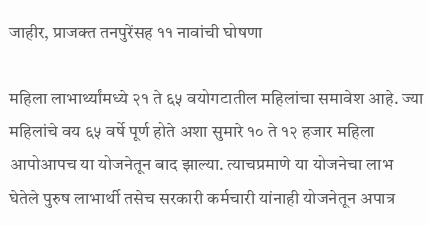जाहीर, प्राजक्त तनपुरेंसह ११ नावांची घोषणा

महिला लाभार्थ्यांमध्ये २१ ते ६५ वयोगटातील महिलांचा समावेश आहे. ज्या महिलांचे वय ६५ वर्षे पूर्ण होते अशा सुमारे १० ते १२ हजार महिला आपोआपच या योजनेतून बाद झाल्या. त्याचप्रमाणे या योजनेचा लाभ घेतेले पुरुष लाभार्थी तसेच सरकारी कर्मचारी यांनाही योजनेतून अपात्र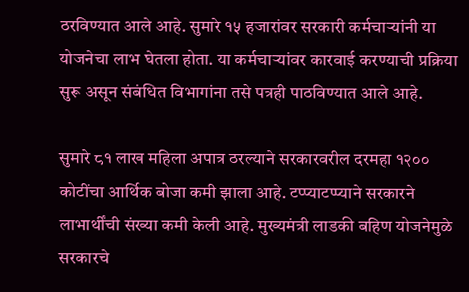ठरविण्यात आले आहे. सुमारे १५ हजारांवर सरकारी कर्मचाऱ्यांनी या योजनेचा लाभ घेतला होता. या कर्मचाऱ्यांवर कारवाई करण्याची प्रक्रिया सुरू असून संबंधित विभागांना तसे पत्रही पाठविण्यात आले आहे.

सुमारे ८१ लाख महिला अपात्र ठरल्याने सरकारवरील दरमहा १२०० कोटींचा आर्थिक बोजा कमी झाला आहे. टप्प्याटप्प्याने सरकारने लाभार्थींची संख्या कमी केली आहे. मुख्यमंत्री लाडकी बहिण योजनेमुळे सरकारचे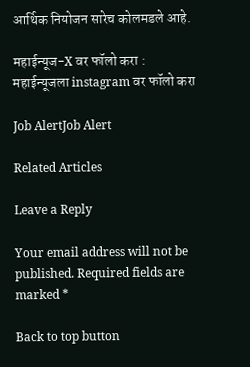आर्थिक नियोजन सारेच कोलमडले आहे.

महाईन्यूज-X वर फॉलो करा : महाईन्यूजला instagram वर फॉलो करा

Job AlertJob Alert

Related Articles

Leave a Reply

Your email address will not be published. Required fields are marked *

Back to top button